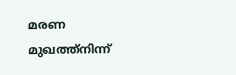മരണ മുഖത്ത്നിന്ന്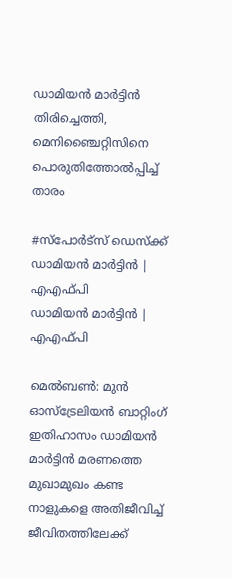ഡാമിയൻ മാർട്ടിൻ തിരിച്ചെത്തി, മെനിഞ്ചൈറ്റിസിനെ പൊരുതിത്തോൽപ്പിച്ച് താരം

#സ്പോർട്സ് ഡെസ്ക്ക്
ഡാമിയൻ മാർട്ടിൻ | എഎഫ്പി
ഡാമിയൻ മാർട്ടിൻ | എഎഫ്പി

മെൽബൺ: മുൻ ഓസ്‌ട്രേലിയൻ ബാറ്റിംഗ് ഇതിഹാസം ഡാമിയൻ മാർട്ടിൻ മരണത്തെ മുഖാമുഖം കണ്ട നാളുകളെ അതിജീവിച്ച് ജീവിതത്തിലേക്ക്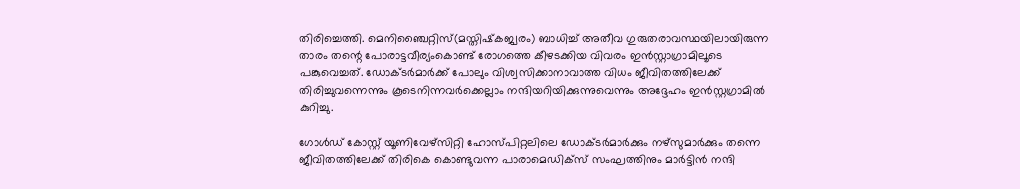തിരിച്ചെത്തി. മെനിഞ്ചൈറ്റിസ്(മസ്തിഷ്‌കജ്വരം) ബാധിച്ച് അതീവ ഗുരുതരാവസ്ഥയിലായിരുന്ന താരം തന്റെ പോരാട്ടവീര്യംകൊണ്ട് രോഗത്തെ കീഴടക്കിയ വിവരം ഇൻസ്റ്റാഗ്രാമിലൂടെ പങ്കുവെച്ചത്. ഡോക്ടർമാർക്ക് പോലും വിശ്വസിക്കാനാവാത്ത വിധം ജീവിതത്തിലേക്ക് തിരിച്ചുവന്നെന്നും കൂടെനിന്നവർക്കെല്ലാം നന്ദിയറിയിക്കുന്നുവെന്നും അദ്ദേഹം ഇൻസ്റ്റഗ്രാമിൽ കുറിച്ചു.

ഗോൾഡ് കോസ്റ്റ് യൂണിവേഴ്‌സിറ്റി ഹോസ്പിറ്റലിലെ ഡോക്ടർമാർക്കും നഴ്‌സുമാർക്കും തന്നെ ജീവിതത്തിലേക്ക് തിരികെ കൊണ്ടുവന്ന പാരാമെഡിക്‌സ് സംഘത്തിനും മാർട്ടിൻ നന്ദി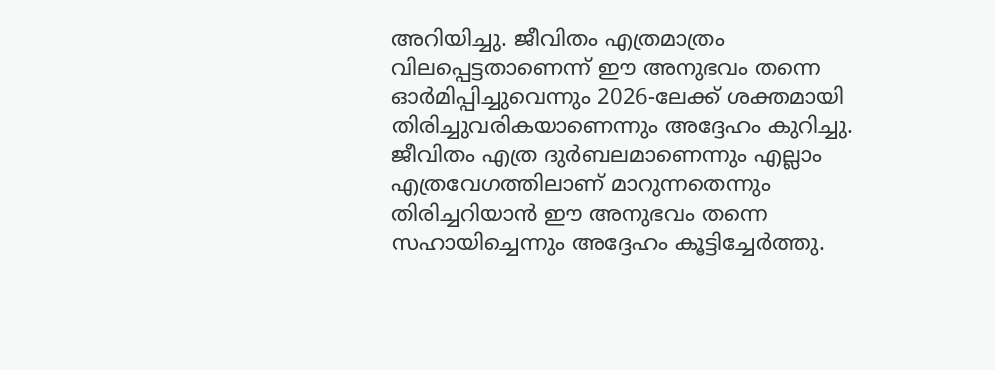അറിയിച്ചു. ജീവിതം എത്രമാത്രം വിലപ്പെട്ടതാണെന്ന് ഈ അനുഭവം തന്നെ ഓർമിപ്പിച്ചുവെന്നും 2026-ലേക്ക് ശക്തമായി തിരിച്ചുവരികയാണെന്നും അദ്ദേഹം കുറിച്ചു. ജീവിതം എത്ര ദുർബലമാണെന്നും എല്ലാം എത്രവേഗത്തിലാണ് മാറുന്നതെന്നും തിരിച്ചറിയാൻ ഈ അനുഭവം തന്നെ സഹായിച്ചെന്നും അദ്ദേഹം കൂട്ടിച്ചേർത്തു.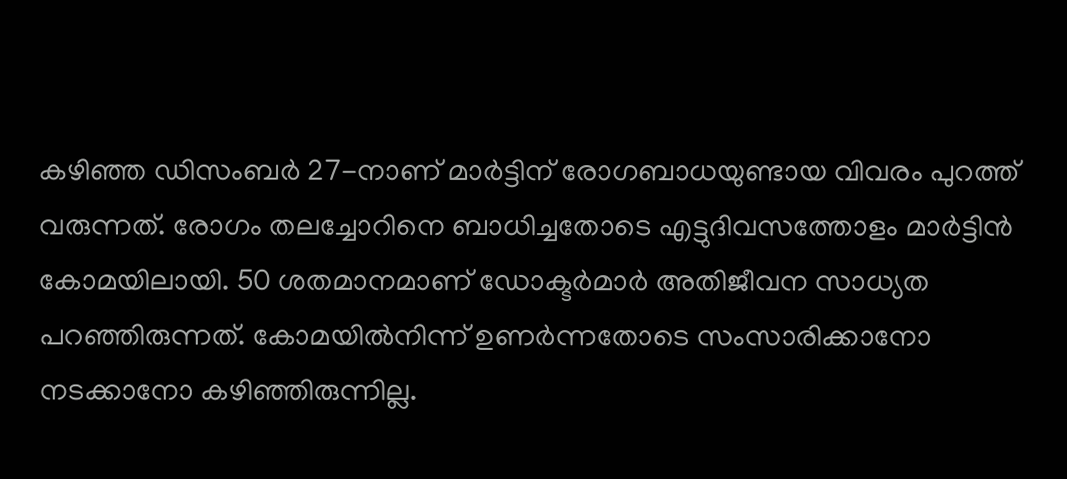കഴിഞ്ഞ ഡിസംബർ 27-നാണ് മാർട്ടിന് രോഗബാധയുണ്ടായ വിവരം പുറത്ത് വരുന്നത്. രോഗം തലച്ചോറിനെ ബാധിച്ചതോടെ എട്ടുദിവസത്തോളം മാർട്ടിൻ കോമയിലായി. 50 ശതമാനമാണ് ഡോക്ടർമാർ അതിജീവന സാധ്യത പറഞ്ഞിരുന്നത്. കോമയിൽനിന്ന് ഉണർന്നതോടെ സംസാരിക്കാനോ നടക്കാനോ കഴിഞ്ഞിരുന്നില്ല.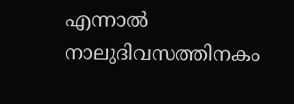എന്നാൽ നാലുദിവസത്തിനകം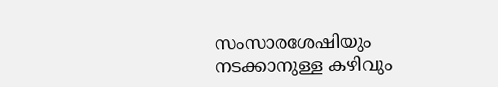സംസാരശേഷിയും നടക്കാനുള്ള കഴിവും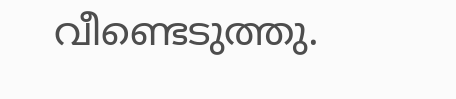വീണ്ടെടുത്തു.